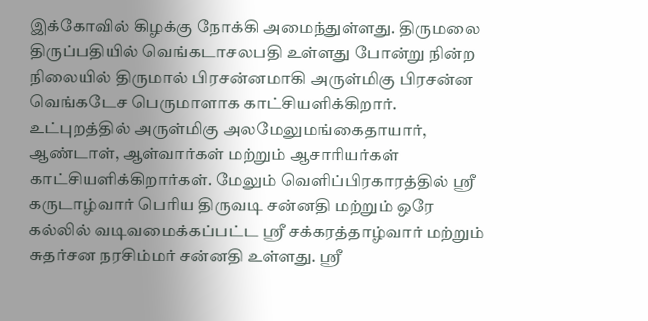இக்கோவில் கிழக்கு நோக்கி அமைந்துள்ளது. திருமலை திருப்பதியில் வெங்கடாசலபதி உள்ளது போன்று நின்ற நிலையில் திருமால் பிரசன்னமாகி அருள்மிகு பிரசன்ன வெங்கடேச பெருமாளாக காட்சியளிக்கிறார். உட்புறத்தில் அருள்மிகு அலமேலுமங்கைதாயார், ஆண்டாள், ஆள்வார்கள் மற்றும் ஆசாரியர்கள் காட்சியளிக்கிறார்கள். மேலும் வெளிப்பிரகாரத்தில் ஸ்ரீ கருடாழ்வார் பெரிய திருவடி சன்னதி மற்றும் ஒரே கல்லில் வடிவமைக்கப்பட்ட ஸ்ரீ சக்கரத்தாழ்வார் மற்றும் சுதர்சன நரசிம்மர் சன்னதி உள்ளது. ஸ்ரீ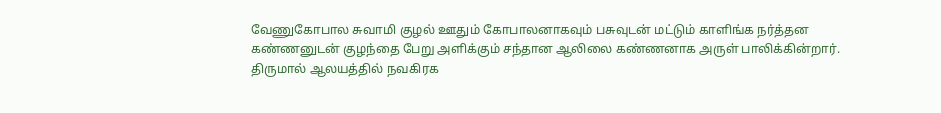வேணுகோபால சுவாமி குழல் ஊதும் கோபாலனாகவும் பசுவுடன் மட்டும் காளிங்க நர்த்தன கண்ணனுடன் குழந்தை பேறு அளிக்கும் சந்தான ஆலிலை கண்ணனாக அருள் பாலிக்கின்றார். திருமால் ஆலயத்தில் நவகிரக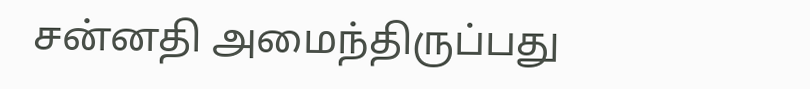சன்னதி அமைந்திருப்பது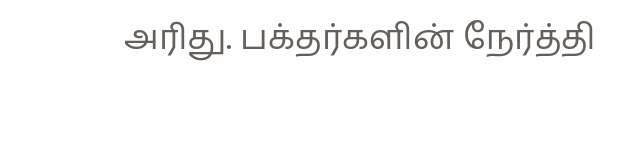அரிது. பக்தர்களின் நேர்த்தி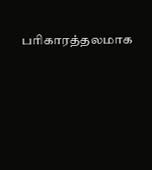பரிகாரத்தலமாக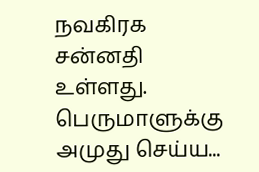நவகிரக சன்னதி உள்ளது. பெருமாளுக்கு அமுது செய்ய...